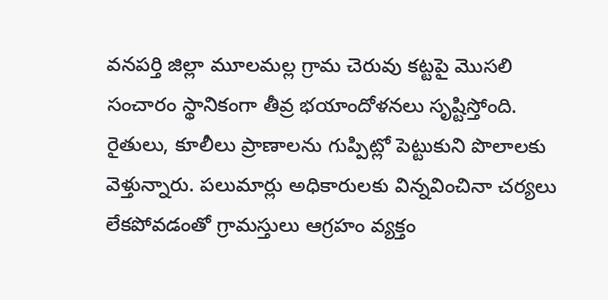వనపర్తి జిల్లా మూలమల్ల గ్రామ చెరువు కట్టపై మొసలి సంచారం స్థానికంగా తీవ్ర భయాందోళనలు సృష్టిస్తోంది. రైతులు, కూలీలు ప్రాణాలను గుప్పిట్లో పెట్టుకుని పొలాలకు వెళ్తున్నారు. పలుమార్లు అధికారులకు విన్నవించినా చర్యలు లేకపోవడంతో గ్రామస్తులు ఆగ్రహం వ్యక్తం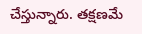చేస్తున్నారు. తక్షణమే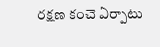రక్షణ కంచె ఏర్పాటు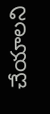చేయాలని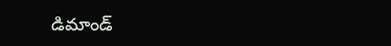డిమాండ్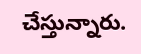చేస్తున్నారు.